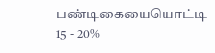பண்டிகையையொட்டி 15 - 20%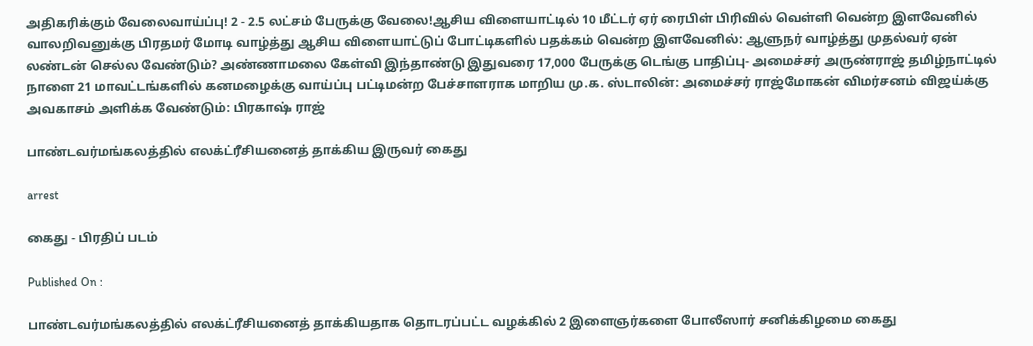அதிகரிக்கும் வேலைவாய்ப்பு! 2 - 2.5 லட்சம் பேருக்கு வேலை!ஆசிய விளையாட்டில் 10 மீட்டர் ஏர் ரைபிள் பிரிவில் வெள்ளி வென்ற இளவேனில் வாலறிவனுக்கு பிரதமர் மோடி வாழ்த்து ஆசிய விளையாட்டுப் போட்டிகளில் பதக்கம் வென்ற இளவேனில்: ஆளுநர் வாழ்த்து முதல்வர் ஏன் லண்டன் செல்ல வேண்டும்? அண்ணாமலை கேள்வி இந்தாண்டு இதுவரை 17,000 பேருக்கு டெங்கு பாதிப்பு- அமைச்சர் அருண்ராஜ் தமிழ்நாட்டில் நாளை 21 மாவட்டங்களில் கனமழைக்கு வாய்ப்பு பட்டிமன்ற பேச்சாளராக மாறிய மு.க. ஸ்டாலின்: அமைச்சர் ராஜ்மோகன் விமர்சனம் விஜய்க்கு அவகாசம் அளிக்க வேண்டும்: பிரகாஷ் ராஜ்

பாண்டவர்மங்கலத்தில் எலக்ட்ரீசியனைத் தாக்கிய இருவர் கைது

arrest

கைது - பிரதிப் படம்

Published On :

பாண்டவர்மங்கலத்தில் எலக்ட்ரீசியனைத் தாக்கியதாக தொடரப்பட்ட வழக்கில் 2 இளைஞர்களை போலீஸார் சனிக்கிழமை கைது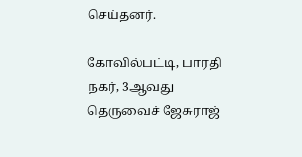செய்தனர்.

கோவில்பட்டி, பாரதி நகர், 3ஆவது தெருவைச் ஜேசுராஜ்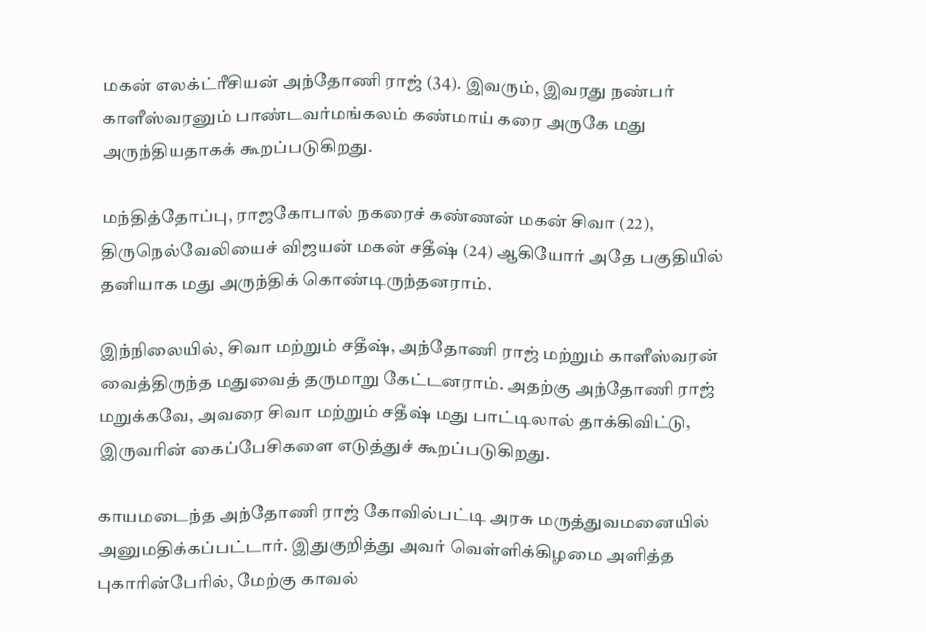மகன் எலக்ட்ரீசியன் அந்தோணி ராஜ் (34). இவரும், இவரது நண்பர் காளீஸ்வரனும் பாண்டவர்மங்கலம் கண்மாய் கரை அருகே மது அருந்தியதாகக் கூறப்படுகிறது.

மந்தித்தோப்பு, ராஜகோபால் நகரைச் கண்ணன் மகன் சிவா (22), திருநெல்வேலியைச் விஜயன் மகன் சதீஷ் (24) ஆகியோர் அதே பகுதியில் தனியாக மது அருந்திக் கொண்டிருந்தனராம்.

இந்நிலையில், சிவா மற்றும் சதீஷ், அந்தோணி ராஜ் மற்றும் காளீஸ்வரன் வைத்திருந்த மதுவைத் தருமாறு கேட்டனராம். அதற்கு அந்தோணி ராஜ் மறுக்கவே, அவரை சிவா மற்றும் சதீஷ் மது பாட்டிலால் தாக்கிவிட்டு, இருவரின் கைப்பேசிகளை எடுத்துச் கூறப்படுகிறது.

காயமடைந்த அந்தோணி ராஜ் கோவில்பட்டி அரசு மருத்துவமனையில் அனுமதிக்கப்பட்டார். இதுகுறித்து அவர் வெள்ளிக்கிழமை அளித்த புகாரின்பேரில், மேற்கு காவல்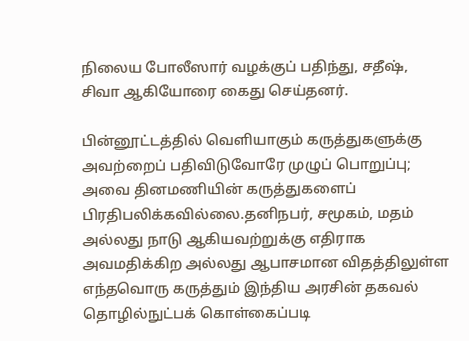நிலைய போலீஸார் வழக்குப் பதிந்து, சதீஷ், சிவா ஆகியோரை கைது செய்தனர்.

பின்னூட்டத்தில் வெளியாகும் கருத்துகளுக்கு அவற்றைப் பதிவிடுவோரே முழுப் பொறுப்பு; அவை தினமணியின் கருத்துகளைப் பிரதிபலிக்கவில்லை.தனிநபர், சமூகம், மதம் அல்லது நாடு ஆகியவற்றுக்கு எதிராக அவமதிக்கிற அல்லது ஆபாசமான விதத்திலுள்ள எந்தவொரு கருத்தும் இந்திய அரசின் தகவல் தொழில்நுட்பக் கொள்கைப்படி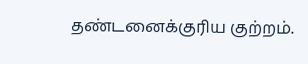தண்டனைக்குரிய குற்றம்.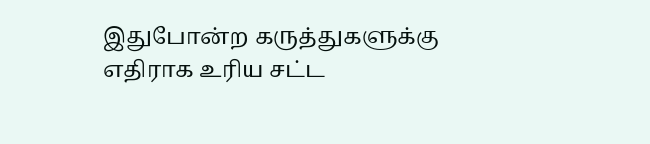இதுபோன்ற கருத்துகளுக்கு எதிராக உரிய சட்ட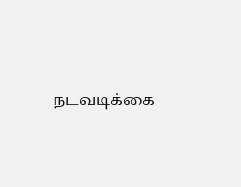நடவடிக்கை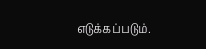எடுக்கப்படும்.